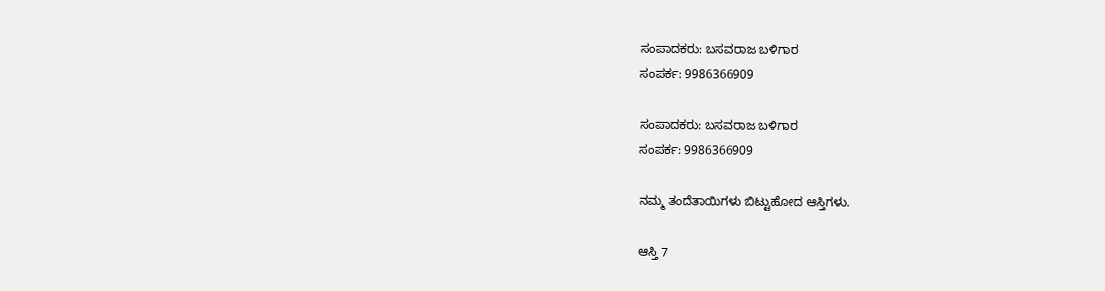ಸಂಪಾದಕರು: ಬಸವರಾಜ ಬಳಿಗಾರ
ಸಂಪರ್ಕ: 9986366909

ಸಂಪಾದಕರು: ಬಸವರಾಜ ಬಳಿಗಾರ
ಸಂಪರ್ಕ: 9986366909

ನಮ್ಮ ತಂದೆತಾಯಿಗಳು ಬಿಟ್ಟುಹೋದ ಆಸ್ತಿಗಳು.

ಆಸ್ತಿ 7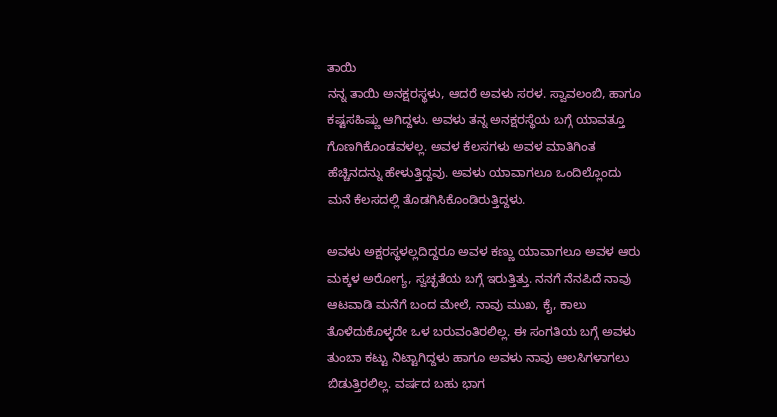ತಾಯಿ
ನನ್ನ ತಾಯಿ ಅನಕ್ಷರಸ್ಥಳು, ಆದರೆ ಅವಳು ಸರಳ. ಸ್ವಾವಲಂಬಿ, ಹಾಗೂ ಕಷ್ಟಸಹಿಷ್ಣು ಆಗಿದ್ದಳು. ಅವಳು ತನ್ನ ಅನಕ್ಷರಸ್ಥೆಯ ಬಗ್ಗೆ ಯಾವತ್ತೂ ಗೊಣಗಿಕೊಂಡವಳಲ್ಲ. ಅವಳ ಕೆಲಸಗಳು ಅವಳ ಮಾತಿಗಿಂತ ಹೆಚ್ಚಿನದನ್ನು ಹೇಳುತ್ತಿದ್ದವು. ಅವಳು ಯಾವಾಗಲೂ ಒಂದಿಲ್ಲೊಂದು ಮನೆ ಕೆಲಸದಲ್ಲಿ ತೊಡಗಿಸಿಕೊಂಡಿರುತ್ತಿದ್ದಳು.

ಅವಳು ಅಕ್ಷರಸ್ಥಳಲ್ಲದಿದ್ದರೂ ಅವಳ ಕಣ್ಣು ಯಾವಾಗಲೂ ಅವಳ ಆರು ಮಕ್ಕಳ ಅರೋಗ್ಯ, ಸ್ವಚ್ಛತೆಯ ಬಗ್ಗೆ ಇರುತ್ತಿತ್ತು. ನನಗೆ ನೆನಪಿದೆ ನಾವು ಆಟವಾಡಿ ಮನೆಗೆ ಬಂದ ಮೇಲೆ, ನಾವು ಮುಖ, ಕೈ, ಕಾಲು ತೊಳೆದುಕೊಳ್ಳದೇ ಒಳ ಬರುವಂತಿರಲಿಲ್ಲ. ಈ ಸಂಗತಿಯ ಬಗ್ಗೆ ಅವಳು ತುಂಬಾ ಕಟ್ಟು ನಿಟ್ಟಾಗಿದ್ದಳು ಹಾಗೂ ಅವಳು ನಾವು ಆಲಸಿಗಳಾಗಲು ಬಿಡುತ್ತಿರಲಿಲ್ಲ. ವರ್ಷದ ಬಹು ಭಾಗ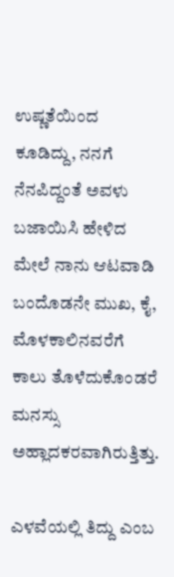ಉಷ್ಣತೆಯಿಂದ ಕೂಡಿದ್ದು, ನನಗೆ ನೆನಪಿದ್ದಂತೆ ಅವಳು ಬಜಾಯಿಸಿ ಹೇಳಿದ ಮೇಲೆ ನಾನು ಆಟವಾಡಿ ಬಂದೊಡನೇ ಮುಖ, ಕೈ, ಮೊಳಕಾಲಿನವರೆಗೆ ಕಾಲು ತೊಳೆದುಕೊಂಡರೆ ಮನಸ್ಸು ಅಹ್ಲಾದಕರವಾಗಿರುತ್ತಿತ್ತು.

ಎಳವೆಯಲ್ಲಿ ತಿದ್ದು ಎಂಬ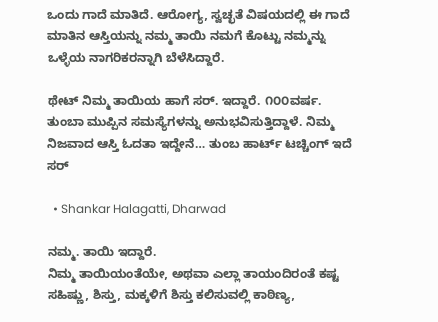ಒಂದು ಗಾದೆ ಮಾತಿದೆ. ಆರೋಗ್ಯ, ಸ್ವಚ್ಛತೆ ವಿಷಯದಲ್ಲಿ ಈ ಗಾದೆ ಮಾತಿನ ಆಸ್ತಿಯನ್ನು ನಮ್ಮ ತಾಯಿ ನಮಗೆ ಕೊಟ್ಟು ನಮ್ಮನ್ನು ಒಳ್ಳೆಯ ನಾಗರಿಕರನ್ನಾಗಿ ಬೆಳೆಸಿದ್ದಾರೆ.

ಥೇಟ್ ನಿಮ್ಮ ತಾಯಿಯ ಹಾಗೆ ಸರ್. ಇದ್ದಾರೆ. ೧೦೦ವರ್ಷ. ತುಂಬಾ ಮುಪ್ಪಿನ ಸಮಸ್ಯೆಗಳನ್ನು ಅನುಭವಿಸುತ್ತಿದ್ದಾಳೆ. ನಿಮ್ಮ ನಿಜವಾದ ಆಸ್ತಿ ಓದತಾ ಇದ್ದೇನೆ… ತುಂಬ ಹಾರ್ಟ್ ಟಚ್ಚಿಂಗ್ ಇದೆ ಸರ್

  • Shankar Halagatti, Dharwad

ನಮ್ಮ. ತಾಯಿ ಇದ್ದಾರೆ.
ನಿಮ್ಮ ತಾಯಿಯಂತೆಯೇ, ಅಥವಾ ಎಲ್ಲಾ ತಾಯಂದಿರಂತೆ ಕಷ್ಟ ಸಹಿಷ್ಣು, ಶಿಸ್ತು, ಮಕ್ಕಳಿಗೆ ಶಿಸ್ತು ಕಲಿಸುವಲ್ಲಿ ಕಾಠಿಣ್ಯ,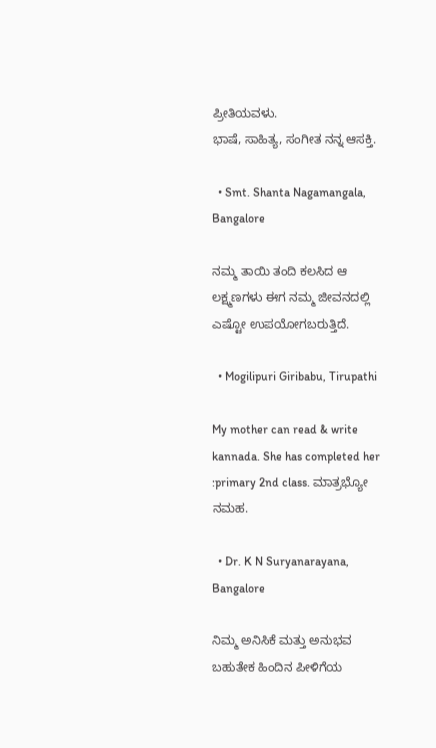ಪ್ರೀತಿಯವಳು.
ಭಾಷೆ, ಸಾಹಿತ್ಯ, ಸಂಗೀತ ನನ್ನ ಆಸಕ್ತಿ.

  • Smt. Shanta Nagamangala, Bangalore

ನಮ್ಮ ತಾಯಿ ತಂದಿ ಕಲಸಿದ ಆ ಲಕ್ಷ್ಮಣಗಳು ಈಗ ನಮ್ಮ ಜೀವನದಲ್ಲಿ ಎಷ್ಟೋ ಉಪಯೋಗಬರುತ್ತಿದೆ.

  • Mogilipuri Giribabu, Tirupathi

My mother can read & write kannada. She has completed her
:primary 2nd class. ಮಾತ್ರಭ್ಯೋ ನಮಹ.

  • Dr. K N Suryanarayana, Bangalore

ನಿಮ್ಮ ಅನಿಸಿಕೆ ಮತ್ತು ಅನುಭವ ಬಹುತೇಕ ಹಿಂದಿನ ಪೀಳಿಗೆಯ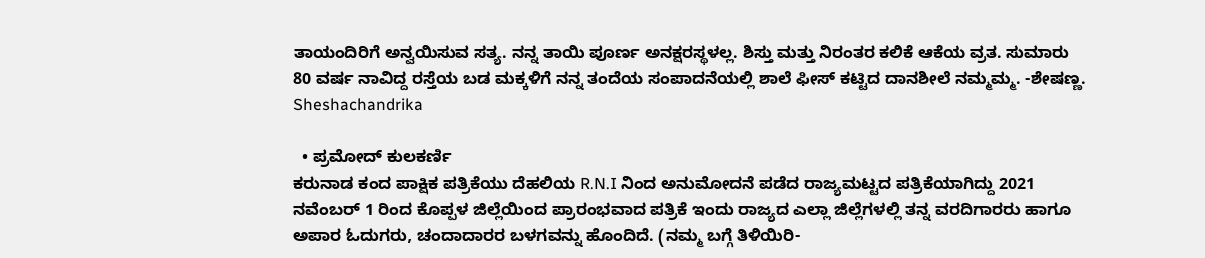ತಾಯಂದಿರಿಗೆ ಅನ್ವಯಿಸುವ ಸತ್ಯ. ನನ್ನ ತಾಯಿ ಪೂರ್ಣ ಅನಕ್ಷರಸ್ಥಳಲ್ಲ. ಶಿಸ್ತು ಮತ್ತು ನಿರಂತರ ಕಲಿಕೆ ಆಕೆಯ ವ್ರತ. ಸುಮಾರು 80 ವರ್ಷ ನಾವಿದ್ದ ರಸ್ತೆಯ ಬಡ ಮಕ್ಕಳಿಗೆ ನನ್ನ ತಂದೆಯ ಸಂಪಾದನೆಯಲ್ಲಿ ಶಾಲೆ ಫೀಸ್ ಕಟ್ಟಿದ ದಾನಶೀಲೆ ನಮ್ಮಮ್ಮ. -ಶೇಷಣ್ಣ. Sheshachandrika

  • ಪ್ರಮೋದ್ ಕುಲಕರ್ಣಿ
ಕರುನಾಡ ಕಂದ ಪಾಕ್ಷಿಕ ಪತ್ರಿಕೆಯು ದೆಹಲಿಯ R.N.I ನಿಂದ ಅನುಮೋದನೆ ಪಡೆದ ರಾಜ್ಯಮಟ್ಟದ ಪತ್ರಿಕೆಯಾಗಿದ್ದು 2021 ನವೆಂಬರ್ 1 ರಿಂದ ಕೊಪ್ಪಳ ಜಿಲ್ಲೆಯಿಂದ ಪ್ರಾರಂಭವಾದ ಪತ್ರಿಕೆ ಇಂದು ರಾಜ್ಯದ ಎಲ್ಲಾ ಜಿಲ್ಲೆಗಳಲ್ಲಿ ತನ್ನ ವರದಿಗಾರರು ಹಾಗೂ ಅಪಾರ ಓದುಗರು, ಚಂದಾದಾರರ ಬಳಗವನ್ನು ಹೊಂದಿದೆ. (ನಮ್ಮ ಬಗ್ಗೆ ತಿಳಿಯಿರಿ-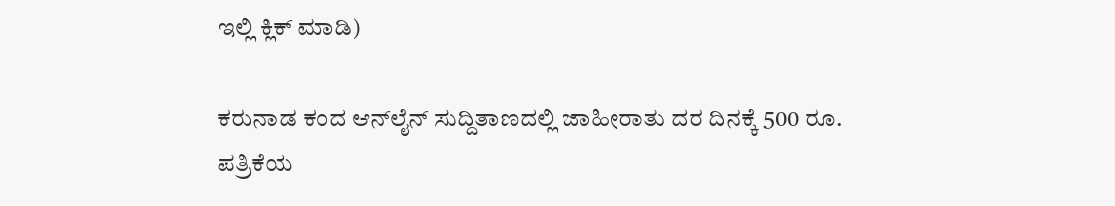ಇಲ್ಲಿ ಕ್ಲಿಕ್‌ ಮಾಡಿ)

ಕರುನಾಡ ಕಂದ ಆನ್‌ಲೈನ್‌ ಸುದ್ದಿತಾಣದಲ್ಲಿ ಜಾಹೀರಾತು ದರ ದಿನಕ್ಕೆ 500 ರೂ.
ಪತ್ರಿಕೆಯ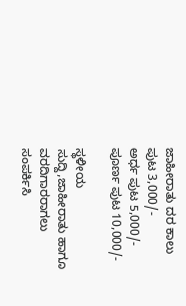ಜಾಹೀರಾತು ದರ ಕಾಲು ಪುಟ 3,000/-
ಅರ್ಧ ಪುಟ 5,000/-
ಪೂರ್ಣ ಪುಟ 10,000/-

ಸ್ಥಳೀಯ ಸುದ್ದಿ,ಜಾಹೀರಾತು ಹಾಗೂ ವರದಿಗಾರರಾಗಲು ಸಂಪರ್ಕಿಸಿ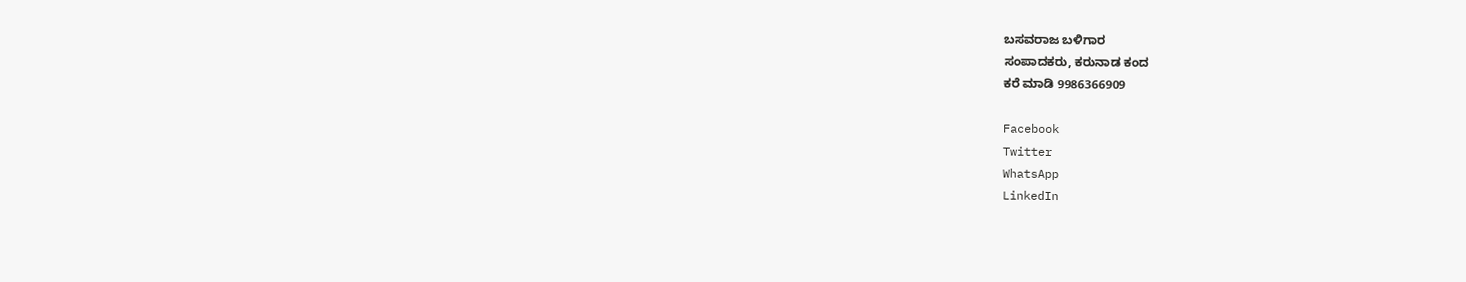ಬಸವರಾಜ ಬಳಿಗಾರ
ಸಂಪಾದಕರು, ಕರುನಾಡ ಕಂದ
ಕರೆ ಮಾಡಿ 9986366909

Facebook
Twitter
WhatsApp
LinkedIn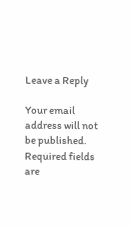Leave a Reply

Your email address will not be published. Required fields are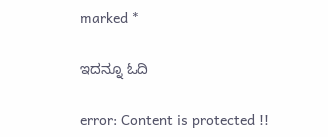marked *

ಇದನ್ನೂ ಓದಿ

error: Content is protected !!